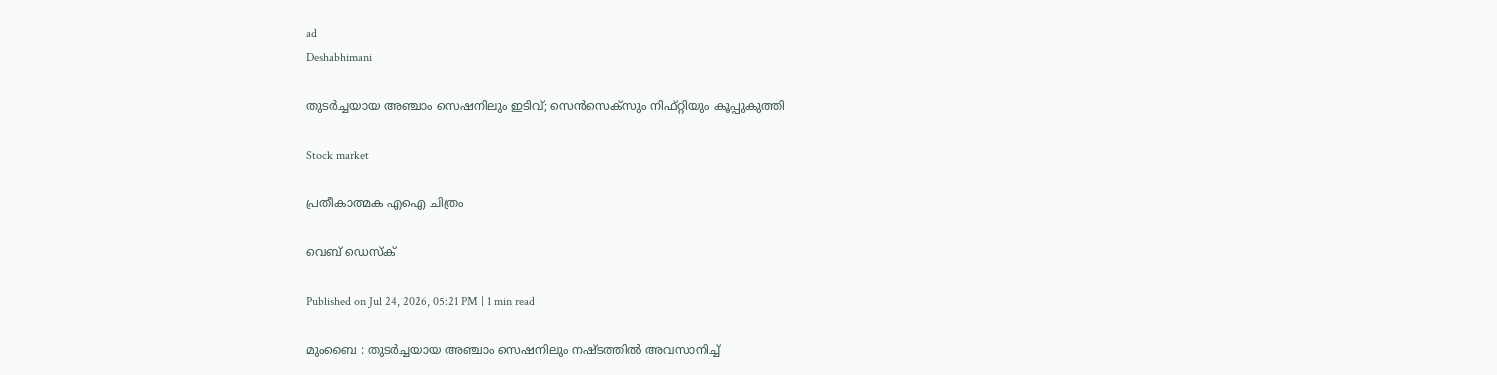ad
Deshabhimani

തുടർച്ചയായ അഞ്ചാം സെഷനിലും ഇടിവ്; സെൻസെക്സും നിഫ്റ്റിയും കൂപ്പുകുത്തി

Stock market

പ്രതീകാത്മക എഐ ചിത്രം

വെബ് ഡെസ്ക്

Published on Jul 24, 2026, 05:21 PM | 1 min read

മുംബൈ : തുടർച്ചയായ അഞ്ചാം സെഷനിലും നഷ്ടത്തിൽ അവസാനിച്ച്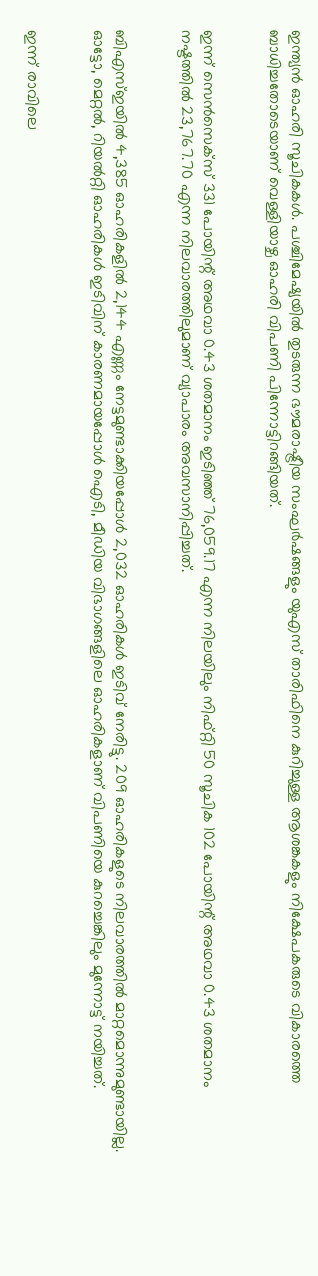ഇന്ത്യൻ ഓഹരി സൂചികകൾ. പശ്ചിമേഷ്യയിൽ തുടരുന്ന ഭൗമരാഷ്ട്രീയ സംഘർഷങ്ങളും യുഎസ് താരിഫിനെ കുറിച്ചുള്ള ആശങ്കകളും നിക്ഷേപകരുടെ വികാരത്തെ ബാധിച്ചതോടെയാണ് വെള്ളിയാഴ്ച ഓഹരി വിപണി പിന്നോട്ടിറങ്ങിയത്.


ഇന്ന് സെൻസെക്സ് 331 പോയിന്റ് അഥവാ 0.43 ശതമാനം ഇടിഞ്ഞ് 76,059.17 എന്ന നിലയിലും നിഫ്റ്റി 50 സൂചിക 102 പോയിന്റ് അഥവാ 0.43 ശതമാനം നഷ്ടത്തിൽ 23,767.70 എന്ന നിലവാരത്തിലുമാണ് വ്യാപാരം അവസാനിപ്പിച്ചത്.


ബിഎസ്ഇയിൽ 4,385 ഓഹരികളിൽ 2,144 എണ്ണം നേട്ടമുണ്ടാക്കിയപ്പോൾ 2,032 ഓഹരികൾ ഇടിവ് നേരിട്ടു. 209 ഓഹരികളുടെ നിലവാരത്തിൽ മാറ്റമൊന്നുമുണ്ടായില്ല. ഓട്ടോ, മെറ്റൽ, റിയൽറ്റി ഓഹരികൾ ഇടിവിന് കാരണമായപ്പോൾ ഐടി, മീഡിയ വിഭാഗങ്ങളിലെ ഓഹരികളാണ് വിപണിയെ കുറച്ചെങ്കിലും മുന്നോട്ട് നയിച്ചത്.


ഇന്ന് രാവിലെ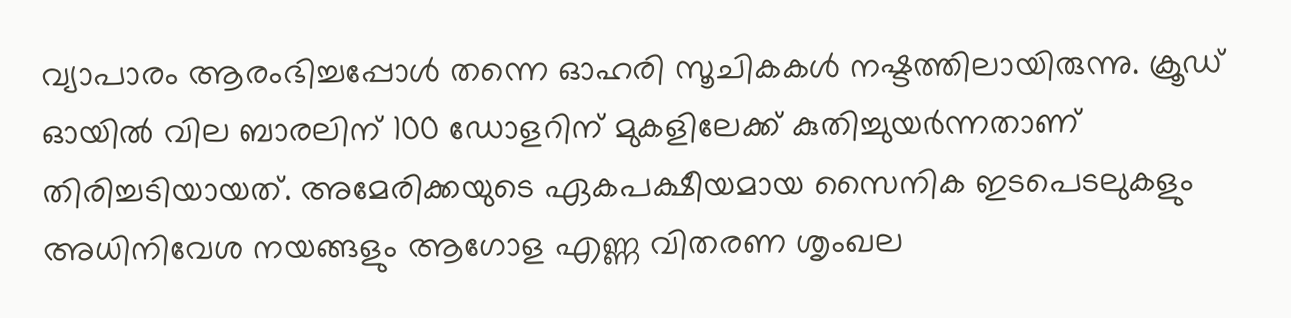വ്യാപാരം ആരംഭിച്ചപ്പോൾ തന്നെ ഓഹരി സൂചികകൾ നഷ്ടത്തിലായിരുന്നു. ക്രൂഡ് ഓയിൽ വില ബാരലിന് 100 ഡോളറിന് മുകളിലേക്ക് കുതിച്ചുയർന്നതാണ് തിരിച്ചടിയായത്. അമേരിക്കയുടെ ഏകപക്ഷീയമായ സൈനിക ഇടപെടലുകളും അധിനിവേശ നയങ്ങളും ആഗോള എണ്ണ വിതരണ ശൃംഖല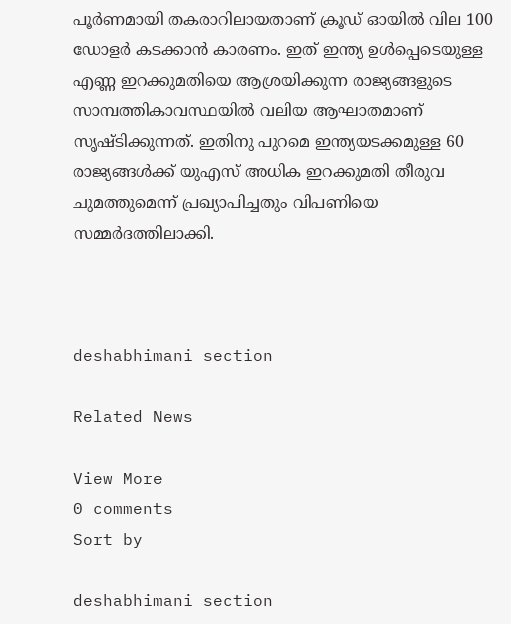പൂർണമായി തകരാറിലായതാണ് ക്രൂഡ് ഓയിൽ വില 100 ഡോളർ കടക്കാൻ കാരണം. ഇത് ഇന്ത്യ ഉൾപ്പെടെയുള്ള എണ്ണ ഇറക്കുമതിയെ ആശ്രയിക്കുന്ന രാജ്യങ്ങളുടെ സാമ്പത്തികാവസ്ഥയിൽ വലിയ ആഘാതമാണ് സൃഷ്ടിക്കുന്നത്. ഇതിനു പുറമെ ഇന്ത്യയടക്കമുള്ള 60 രാജ്യങ്ങൾക്ക് യുഎസ് അധിക ഇറക്കുമതി തീരുവ ചുമത്തുമെന്ന് പ്രഖ്യാപിച്ചതും വിപണിയെ സമ്മർദത്തിലാക്കി.



deshabhimani section

Related News

View More
0 comments
Sort by

deshabhimani section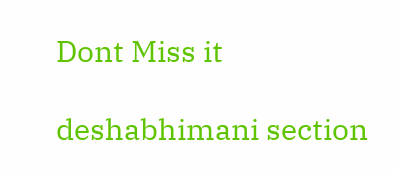Dont Miss it

deshabhimani section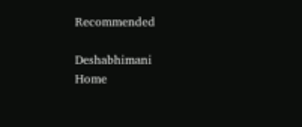Recommended

Deshabhimani
Home